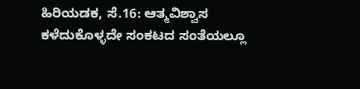ಹಿರಿಯಡಕ, ಸೆ.16: ಆತ್ಮವಿಶ್ವಾಸ ಕಳೆದುಕೊಳ್ಳದೇ ಸಂಕಟದ ಸಂತೆಯಲ್ಲೂ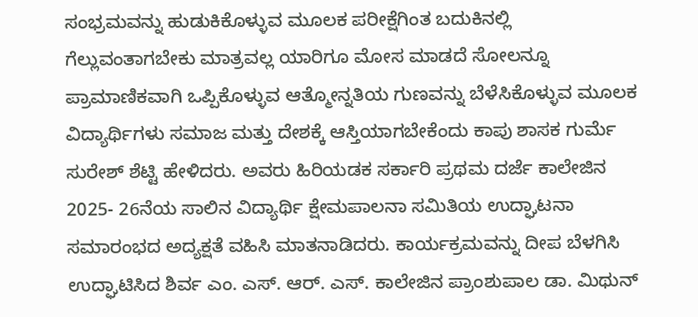ಸಂಭ್ರಮವನ್ನು ಹುಡುಕಿಕೊಳ್ಳುವ ಮೂಲಕ ಪರೀಕ್ಷೆಗಿಂತ ಬದುಕಿನಲ್ಲಿ ಗೆಲ್ಲುವಂತಾಗಬೇಕು ಮಾತ್ರವಲ್ಲ ಯಾರಿಗೂ ಮೋಸ ಮಾಡದೆ ಸೋಲನ್ನೂ ಪ್ರಾಮಾಣಿಕವಾಗಿ ಒಪ್ಪಿಕೊಳ್ಳುವ ಆತ್ಮೋನ್ನತಿಯ ಗುಣವನ್ನು ಬೆಳೆಸಿಕೊಳ್ಳುವ ಮೂಲಕ ವಿದ್ಯಾರ್ಥಿಗಳು ಸಮಾಜ ಮತ್ತು ದೇಶಕ್ಕೆ ಆಸ್ತಿಯಾಗಬೇಕೆಂದು ಕಾಪು ಶಾಸಕ ಗುರ್ಮೆ ಸುರೇಶ್ ಶೆಟ್ಟಿ ಹೇಳಿದರು. ಅವರು ಹಿರಿಯಡಕ ಸರ್ಕಾರಿ ಪ್ರಥಮ ದರ್ಜೆ ಕಾಲೇಜಿನ 2025- 26ನೆಯ ಸಾಲಿನ ವಿದ್ಯಾರ್ಥಿ ಕ್ಷೇಮಪಾಲನಾ ಸಮಿತಿಯ ಉದ್ಘಾಟನಾ ಸಮಾರಂಭದ ಅದ್ಯಕ್ಷತೆ ವಹಿಸಿ ಮಾತನಾಡಿದರು. ಕಾರ್ಯಕ್ರಮವನ್ನು ದೀಪ ಬೆಳಗಿಸಿ ಉದ್ಘಾಟಿಸಿದ ಶಿರ್ವ ಎಂ. ಎಸ್. ಆರ್. ಎಸ್. ಕಾಲೇಜಿನ ಪ್ರಾಂಶುಪಾಲ ಡಾ. ಮಿಥುನ್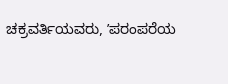ಚಕ್ರವರ್ತಿಯವರು, ʼಪರಂಪರೆಯ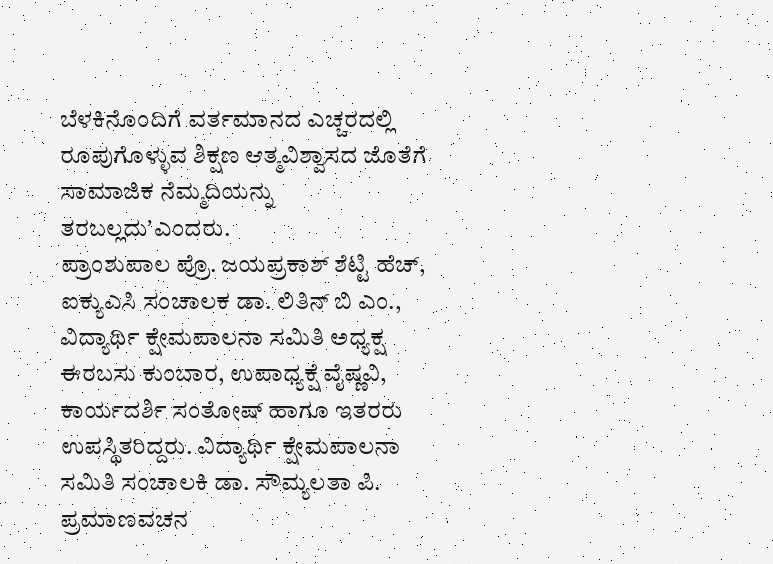ಬೆಳಕಿನೊಂದಿಗೆ ವರ್ತಮಾನದ ಎಚ್ಚರದಲ್ಲಿ ರೂಪುಗೊಳ್ಳುವ ಶಿಕ್ಷಣ ಆತ್ಮವಿಶ್ವಾಸದ ಜೊತೆಗೆ ಸಾಮಾಜಿಕ ನೆಮ್ಮದಿಯನ್ನು ತರಬಲ್ಲದುʼಎಂದರು.
ಪ್ರಾಂಶುಪಾಲ ಪ್ರೊ. ಜಯಪ್ರಕಾಶ್ ಶೆಟ್ಟಿ ಹೆಚ್, ಐಕ್ಯುಎಸಿ ಸಂಚಾಲಕ ಡಾ. ಲಿತಿನ್ ಬಿ ಎಂ., ವಿದ್ಯಾರ್ಥಿ ಕ್ಷೇಮಪಾಲನಾ ಸಮಿತಿ ಅಧ್ಯಕ್ಷ ಈರಬಸು ಕುಂಬಾರ, ಉಪಾಧ್ಯಕ್ಷೆ ವೈಷ್ಣವಿ, ಕಾರ್ಯದರ್ಶಿ ಸಂತೋಷ್ ಹಾಗೂ ಇತರರು ಉಪಸ್ಥಿತರಿದ್ದರು. ವಿದ್ಯಾರ್ಥಿ ಕ್ಷೇಮಪಾಲನಾ ಸಮಿತಿ ಸಂಚಾಲಕಿ ಡಾ. ಸೌಮ್ಯಲತಾ ಪಿ. ಪ್ರಮಾಣವಚನ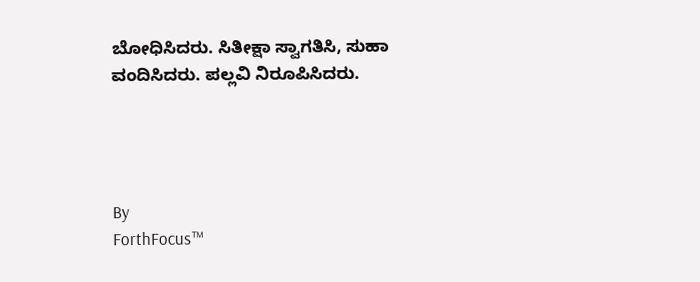ಬೋಧಿಸಿದರು. ಸಿತೀಕ್ಷಾ ಸ್ವಾಗತಿಸಿ, ಸುಹಾ ವಂದಿಸಿದರು. ಪಲ್ಲವಿ ನಿರೂಪಿಸಿದರು.




By
ForthFocus™